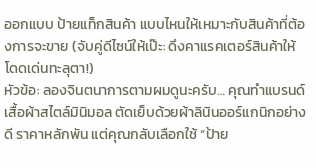ออกแบบ ป้ายแท็กสินค้า แบบไหนให้เหมาะกับสินค้าที่ต้องการจะขาย (จับคู่ดีไซน์ให้เป๊ะ: ดึงคาแรคเตอร์สินค้าให้โดดเด่นทะลุตา!)
หัวข้อ: ลองจินตนาการตามผมดูนะครับ… คุณทำแบรนด์เสื้อผ้าสไตล์มินิมอล ตัดเย็บด้วยผ้าลินินออร์แกนิกอย่างดี ราคาหลักพัน แต่คุณกลับเลือกใช้ “ป้าย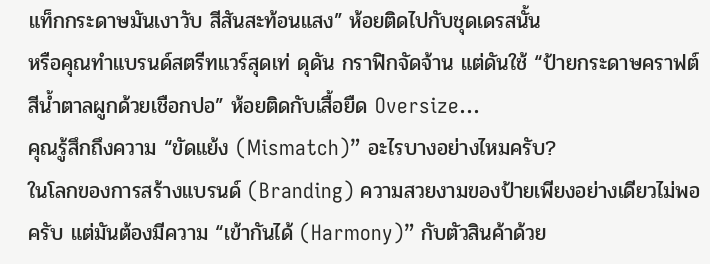แท็กกระดาษมันเงาวับ สีสันสะท้อนแสง” ห้อยติดไปกับชุดเดรสนั้น
หรือคุณทำแบรนด์สตรีทแวร์สุดเท่ ดุดัน กราฟิกจัดจ้าน แต่ดันใช้ “ป้ายกระดาษคราฟต์สีน้ำตาลผูกด้วยเชือกปอ” ห้อยติดกับเสื้อยืด Oversize…
คุณรู้สึกถึงความ “ขัดแย้ง (Mismatch)” อะไรบางอย่างไหมครับ?
ในโลกของการสร้างแบรนด์ (Branding) ความสวยงามของป้ายเพียงอย่างเดียวไม่พอครับ แต่มันต้องมีความ “เข้ากันได้ (Harmony)” กับตัวสินค้าด้วย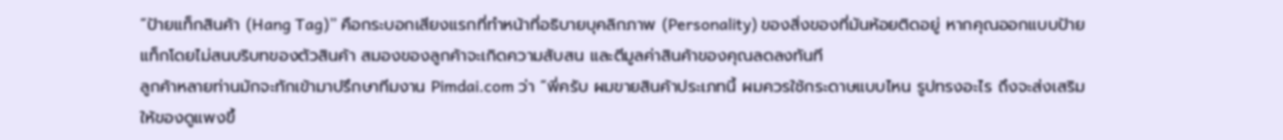“ป้ายแท็กสินค้า (Hang Tag)” คือกระบอกเสียงแรกที่ทำหน้าที่อธิบายบุคลิกภาพ (Personality) ของสิ่งของที่มันห้อยติดอยู่ หากคุณออกแบบป้ายแท็กโดยไม่สนบริบทของตัวสินค้า สมองของลูกค้าจะเกิดความสับสน และตีมูลค่าสินค้าของคุณลดลงทันที
ลูกค้าหลายท่านมักจะทักเข้ามาปรึกษาทีมงาน Pimdai.com ว่า “พี่ครับ ผมขายสินค้าประเภทนี้ ผมควรใช้กระดาษแบบไหน รูปทรงอะไร ถึงจะส่งเสริมให้ของดูแพงขึ้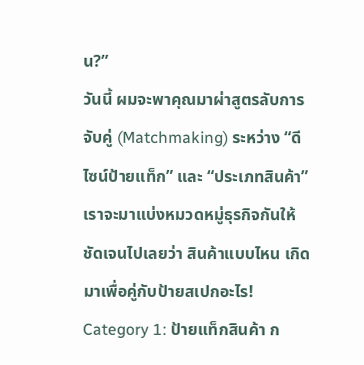น?”
วันนี้ ผมจะพาคุณมาผ่าสูตรลับการจับคู่ (Matchmaking) ระหว่าง “ดีไซน์ป้ายแท็ก” และ “ประเภทสินค้า” เราจะมาแบ่งหมวดหมู่ธุรกิจกันให้ชัดเจนไปเลยว่า สินค้าแบบไหน เกิดมาเพื่อคู่กับป้ายสเปกอะไร!
Category 1: ป้ายแท็กสินค้า ก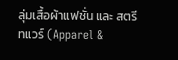ลุ่มเสื้อผ้าแฟชั่น และ สตรีทแวร์ (Apparel &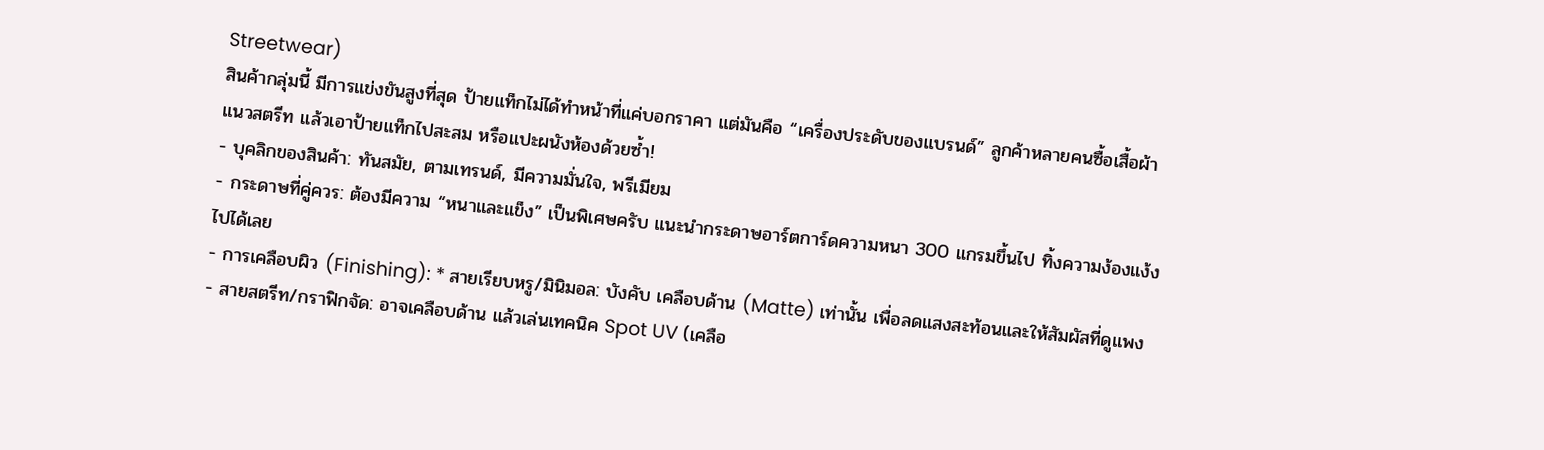Streetwear)
สินค้ากลุ่มนี้ มีการแข่งขันสูงที่สุด ป้ายแท็กไม่ได้ทำหน้าที่แค่บอกราคา แต่มันคือ “เครื่องประดับของแบรนด์” ลูกค้าหลายคนซื้อเสื้อผ้าแนวสตรีท แล้วเอาป้ายแท็กไปสะสม หรือแปะผนังห้องด้วยซ้ำ!
- บุคลิกของสินค้า: ทันสมัย, ตามเทรนด์, มีความมั่นใจ, พรีเมียม
- กระดาษที่คู่ควร: ต้องมีความ “หนาและแข็ง” เป็นพิเศษครับ แนะนำกระดาษอาร์ตการ์ดความหนา 300 แกรมขึ้นไป ทิ้งความง้องแง้งไปได้เลย
- การเคลือบผิว (Finishing): * สายเรียบหรู/มินิมอล: บังคับ เคลือบด้าน (Matte) เท่านั้น เพื่อลดแสงสะท้อนและให้สัมผัสที่ดูแพง
- สายสตรีท/กราฟิกจัด: อาจเคลือบด้าน แล้วเล่นเทคนิค Spot UV (เคลือ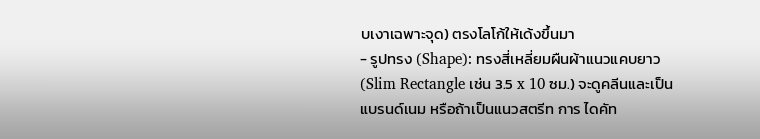บเงาเฉพาะจุด) ตรงโลโก้ให้เด้งขึ้นมา
- รูปทรง (Shape): ทรงสี่เหลี่ยมผืนผ้าแนวแคบยาว (Slim Rectangle เช่น 3.5 x 10 ซม.) จะดูคลีนและเป็นแบรนด์เนม หรือถ้าเป็นแนวสตรีท การ ไดคัท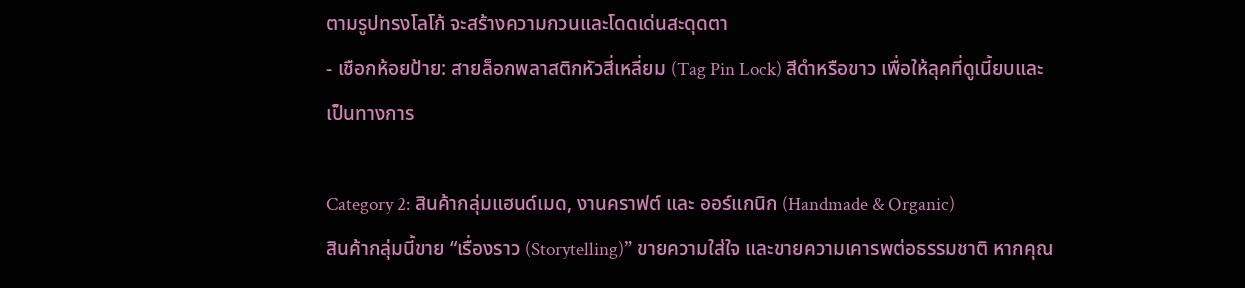ตามรูปทรงโลโก้ จะสร้างความกวนและโดดเด่นสะดุดตา
- เชือกห้อยป้าย: สายล็อกพลาสติกหัวสี่เหลี่ยม (Tag Pin Lock) สีดำหรือขาว เพื่อให้ลุคที่ดูเนี้ยบและเป็นทางการ

Category 2: สินค้ากลุ่มแฮนด์เมด, งานคราฟต์ และ ออร์แกนิก (Handmade & Organic)
สินค้ากลุ่มนี้ขาย “เรื่องราว (Storytelling)” ขายความใส่ใจ และขายความเคารพต่อธรรมชาติ หากคุณ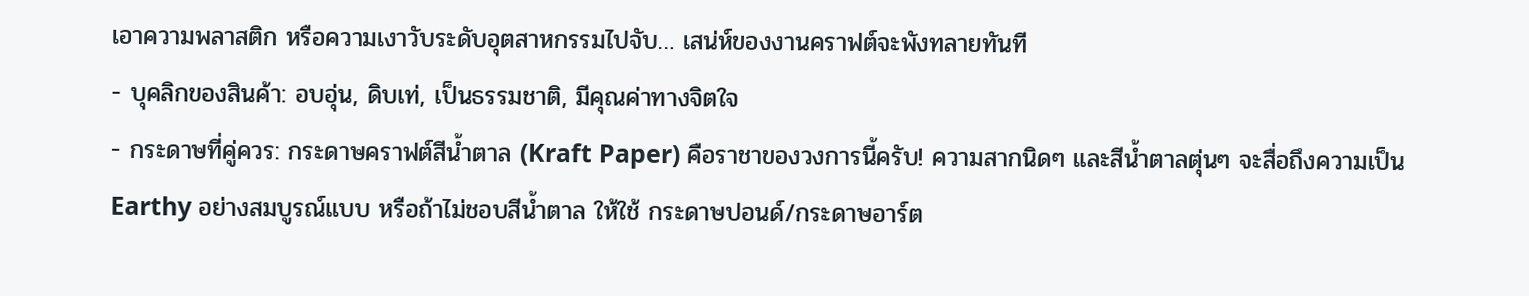เอาความพลาสติก หรือความเงาวับระดับอุตสาหกรรมไปจับ… เสน่ห์ของงานคราฟต์จะพังทลายทันที
- บุคลิกของสินค้า: อบอุ่น, ดิบเท่, เป็นธรรมชาติ, มีคุณค่าทางจิตใจ
- กระดาษที่คู่ควร: กระดาษคราฟต์สีน้ำตาล (Kraft Paper) คือราชาของวงการนี้ครับ! ความสากนิดๆ และสีน้ำตาลตุ่นๆ จะสื่อถึงความเป็น Earthy อย่างสมบูรณ์แบบ หรือถ้าไม่ชอบสีน้ำตาล ให้ใช้ กระดาษปอนด์/กระดาษอาร์ต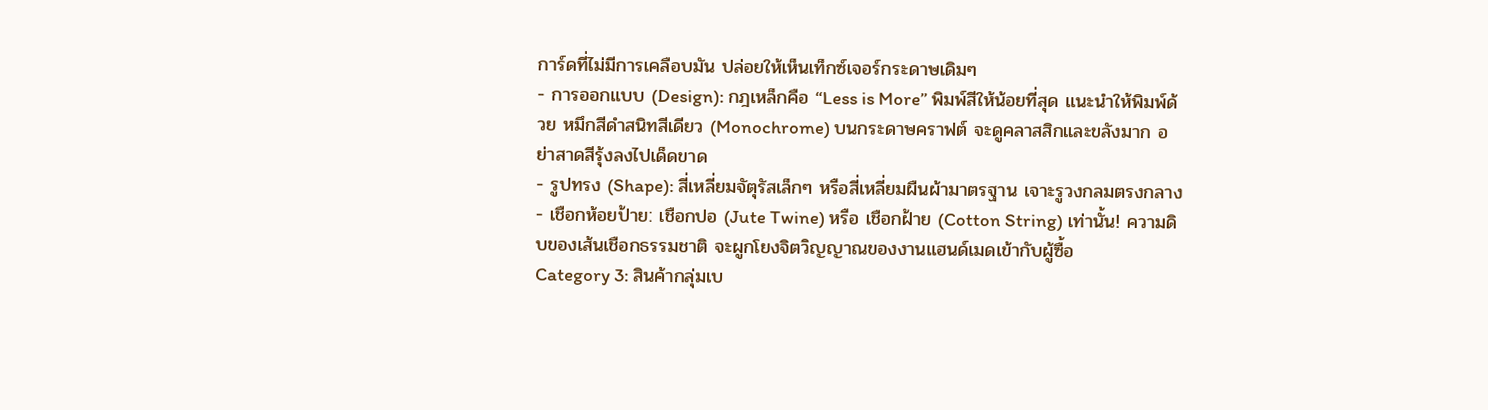การ์ดที่ไม่มีการเคลือบมัน ปล่อยให้เห็นเท็กซ์เจอร์กระดาษเดิมๆ
- การออกแบบ (Design): กฎเหล็กคือ “Less is More” พิมพ์สีให้น้อยที่สุด แนะนำให้พิมพ์ด้วย หมึกสีดำสนิทสีเดียว (Monochrome) บนกระดาษคราฟต์ จะดูคลาสสิกและขลังมาก อย่าสาดสีรุ้งลงไปเด็ดขาด
- รูปทรง (Shape): สี่เหลี่ยมจัตุรัสเล็กๆ หรือสี่เหลี่ยมผืนผ้ามาตรฐาน เจาะรูวงกลมตรงกลาง
- เชือกห้อยป้าย: เชือกปอ (Jute Twine) หรือ เชือกฝ้าย (Cotton String) เท่านั้น! ความดิบของเส้นเชือกธรรมชาติ จะผูกโยงจิตวิญญาณของงานแฮนด์เมดเข้ากับผู้ซื้อ
Category 3: สินค้ากลุ่มเบ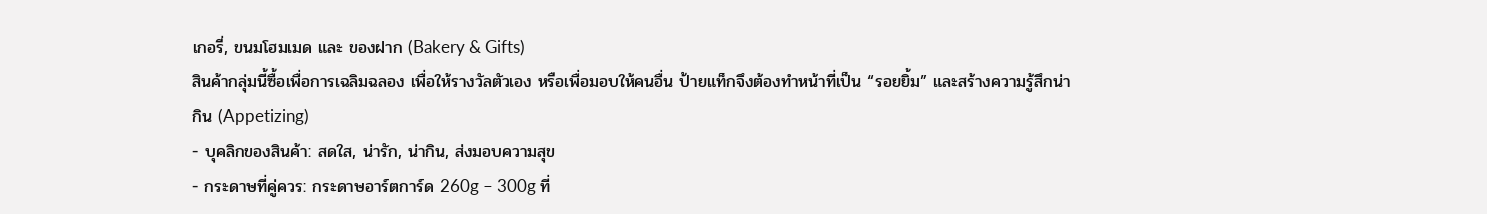เกอรี่, ขนมโฮมเมด และ ของฝาก (Bakery & Gifts)
สินค้ากลุ่มนี้ซื้อเพื่อการเฉลิมฉลอง เพื่อให้รางวัลตัวเอง หรือเพื่อมอบให้คนอื่น ป้ายแท็กจึงต้องทำหน้าที่เป็น “รอยยิ้ม” และสร้างความรู้สึกน่ากิน (Appetizing)
- บุคลิกของสินค้า: สดใส, น่ารัก, น่ากิน, ส่งมอบความสุข
- กระดาษที่คู่ควร: กระดาษอาร์ตการ์ด 260g – 300g ที่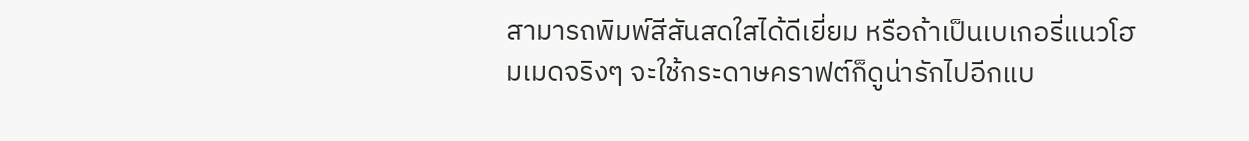สามารถพิมพ์สีสันสดใสได้ดีเยี่ยม หรือถ้าเป็นเบเกอรี่แนวโฮมเมดจริงๆ จะใช้กระดาษคราฟต์ก็ดูน่ารักไปอีกแบ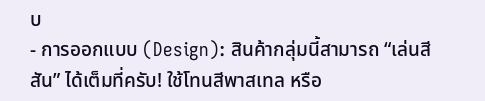บ
- การออกแบบ (Design): สินค้ากลุ่มนี้สามารถ “เล่นสีสัน” ได้เต็มที่ครับ! ใช้โทนสีพาสเทล หรือ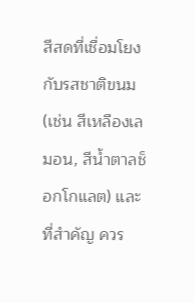สีสดที่เชื่อมโยงกับรสชาติขนม (เช่น สีเหลืองเลมอน, สีน้ำตาลช็อกโกแลต) และที่สำคัญ ควร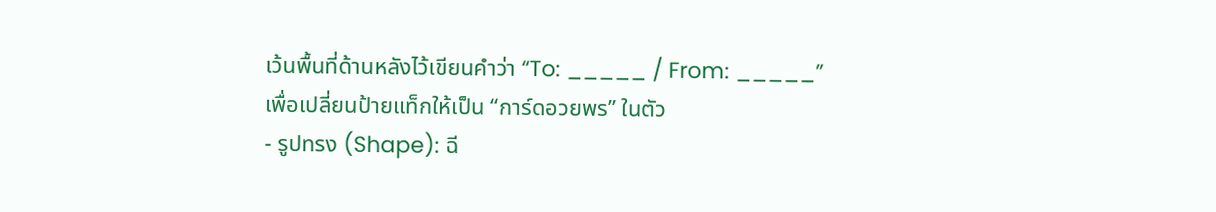เว้นพื้นที่ด้านหลังไว้เขียนคำว่า “To: _____ / From: _____” เพื่อเปลี่ยนป้ายแท็กให้เป็น “การ์ดอวยพร” ในตัว
- รูปทรง (Shape): ฉี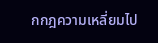กกฎความเหลี่ยมไป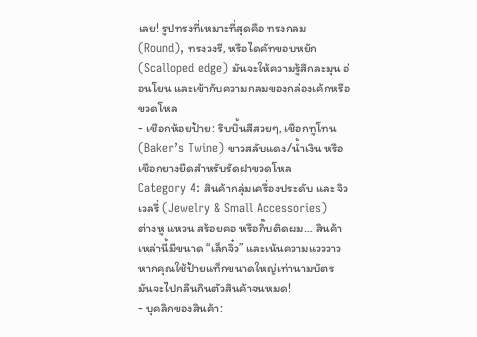เลย! รูปทรงที่เหมาะที่สุดคือ ทรงกลม (Round), ทรงวงรี, หรือไดคัทขอบหยัก (Scalloped edge) มันจะให้ความรู้สึกละมุน อ่อนโยน และเข้ากับความกลมของกล่องเค้กหรือขวดโหล
- เชือกห้อยป้าย: ริบบิ้นสีสวยๆ, เชือกทูโทน (Baker’s Twine) ขาวสลับแดง/น้ำเงิน หรือเชือกยางยืดสำหรับรัดฝาขวดโหล
Category 4: สินค้ากลุ่มเครื่องประดับ และ จิวเวลรี่ (Jewelry & Small Accessories)
ต่างหู แหวน สร้อยคอ หรือกิ๊บติดผม… สินค้าเหล่านี้มีขนาด “เล็กจิ๋ว” และเน้นความแวววาว หากคุณใช้ป้ายแท็กขนาดใหญ่เท่านามบัตร มันจะไปกลืนกินตัวสินค้าจนหมด!
- บุคลิกของสินค้า: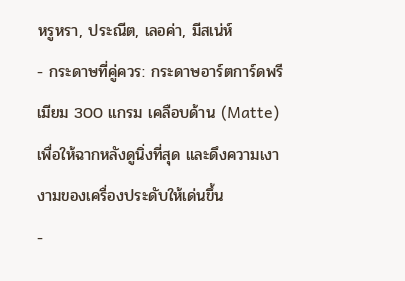หรูหรา, ประณีต, เลอค่า, มีสเน่ห์
- กระดาษที่คู่ควร: กระดาษอาร์ตการ์ดพรีเมียม 300 แกรม เคลือบด้าน (Matte) เพื่อให้ฉากหลังดูนิ่งที่สุด และดึงความเงางามของเครื่องประดับให้เด่นขึ้น
-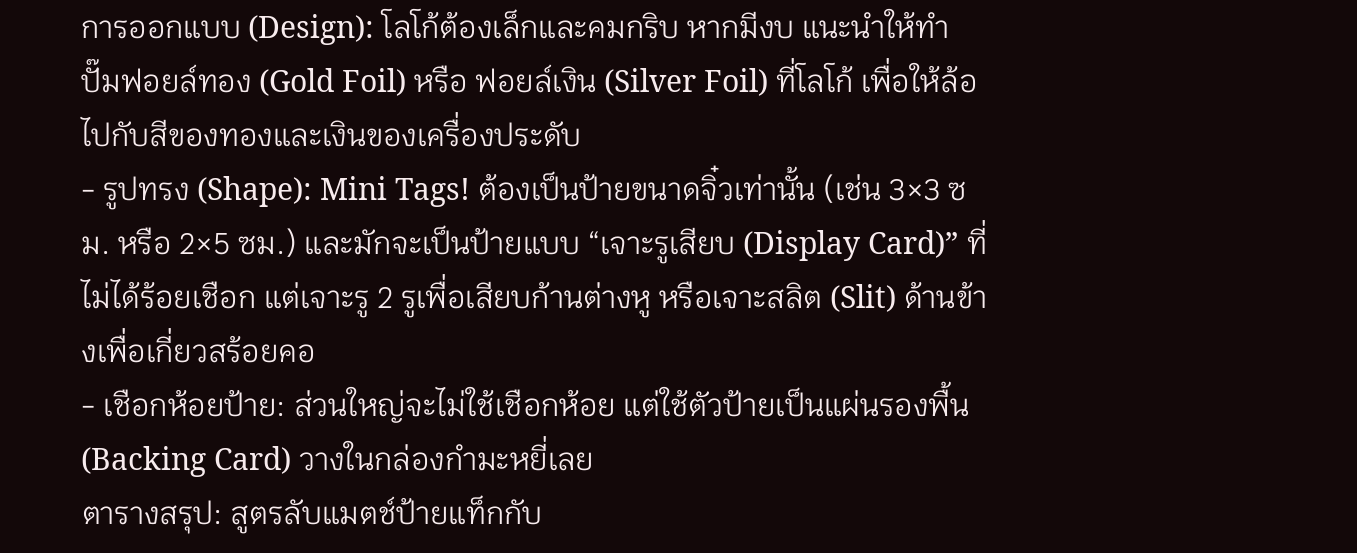การออกแบบ (Design): โลโก้ต้องเล็กและคมกริบ หากมีงบ แนะนำให้ทำ ปั๊มฟอยล์ทอง (Gold Foil) หรือ ฟอยล์เงิน (Silver Foil) ที่โลโก้ เพื่อให้ล้อไปกับสีของทองและเงินของเครื่องประดับ
- รูปทรง (Shape): Mini Tags! ต้องเป็นป้ายขนาดจิ๋วเท่านั้น (เช่น 3×3 ซม. หรือ 2×5 ซม.) และมักจะเป็นป้ายแบบ “เจาะรูเสียบ (Display Card)” ที่ไม่ได้ร้อยเชือก แต่เจาะรู 2 รูเพื่อเสียบก้านต่างหู หรือเจาะสลิต (Slit) ด้านข้างเพื่อเกี่ยวสร้อยคอ
- เชือกห้อยป้าย: ส่วนใหญ่จะไม่ใช้เชือกห้อย แต่ใช้ตัวป้ายเป็นแผ่นรองพื้น (Backing Card) วางในกล่องกำมะหยี่เลย
ตารางสรุป: สูตรลับแมตช์ป้ายแท็กกับ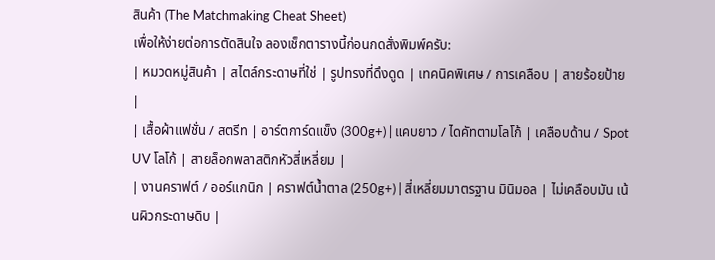สินค้า (The Matchmaking Cheat Sheet)
เพื่อให้ง่ายต่อการตัดสินใจ ลองเช็กตารางนี้ก่อนกดสั่งพิมพ์ครับ:
| หมวดหมู่สินค้า | สไตล์กระดาษที่ใช่ | รูปทรงที่ดึงดูด | เทคนิคพิเศษ / การเคลือบ | สายร้อยป้าย |
| เสื้อผ้าแฟชั่น / สตรีท | อาร์ตการ์ดแข็ง (300g+) | แคบยาว / ไดคัทตามโลโก้ | เคลือบด้าน / Spot UV โลโก้ | สายล็อกพลาสติกหัวสี่เหลี่ยม |
| งานคราฟต์ / ออร์แกนิก | คราฟต์น้ำตาล (250g+) | สี่เหลี่ยมมาตรฐาน มินิมอล | ไม่เคลือบมัน เน้นผิวกระดาษดิบ |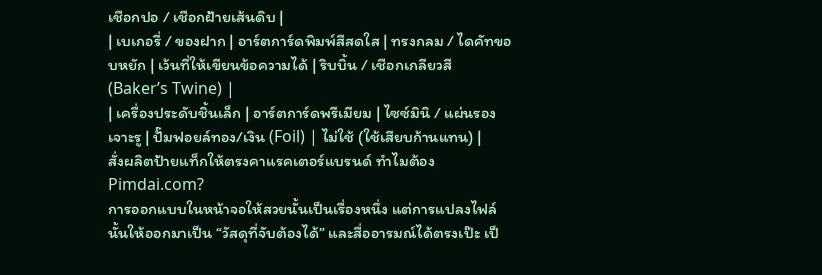เชือกปอ / เชือกฝ้ายเส้นดิบ |
| เบเกอรี่ / ของฝาก | อาร์ตการ์ดพิมพ์สีสดใส | ทรงกลม / ไดคัทขอบหยัก | เว้นที่ให้เขียนข้อความได้ | ริบบิ้น / เชือกเกลียวสี (Baker’s Twine) |
| เครื่องประดับชิ้นเล็ก | อาร์ตการ์ดพรีเมียม | ไซซ์มินิ / แผ่นรองเจาะรู | ปั๊มฟอยล์ทอง/เงิน (Foil) | ไม่ใช้ (ใช้เสียบก้านแทน) |
สั่งผลิตป้ายแท็กให้ตรงคาแรคเตอร์แบรนด์ ทำไมต้อง Pimdai.com?
การออกแบบในหน้าจอให้สวยนั้นเป็นเรื่องหนึ่ง แต่การแปลงไฟล์นั้นให้ออกมาเป็น “วัสดุที่จับต้องได้” และสื่ออารมณ์ได้ตรงเป๊ะ เป็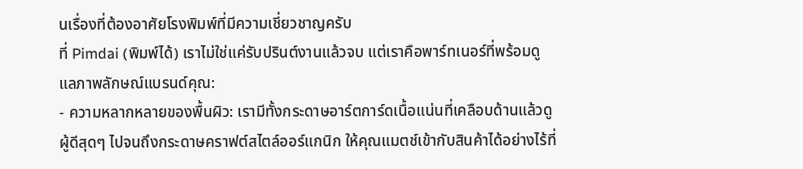นเรื่องที่ต้องอาศัยโรงพิมพ์ที่มีความเชี่ยวชาญครับ
ที่ Pimdai (พิมพ์ได้) เราไม่ใช่แค่รับปรินต์งานแล้วจบ แต่เราคือพาร์ทเนอร์ที่พร้อมดูแลภาพลักษณ์แบรนด์คุณ:
- ความหลากหลายของพื้นผิว: เรามีทั้งกระดาษอาร์ตการ์ดเนื้อแน่นที่เคลือบด้านแล้วดูผู้ดีสุดๆ ไปจนถึงกระดาษคราฟต์สไตล์ออร์แกนิก ให้คุณแมตช์เข้ากับสินค้าได้อย่างไร้ที่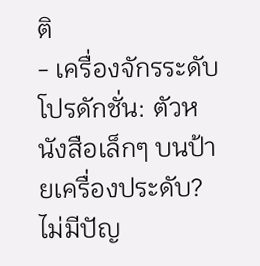ติ
- เครื่องจักรระดับโปรดักชั่น: ตัวหนังสือเล็กๆ บนป้ายเครื่องประดับ? ไม่มีปัญ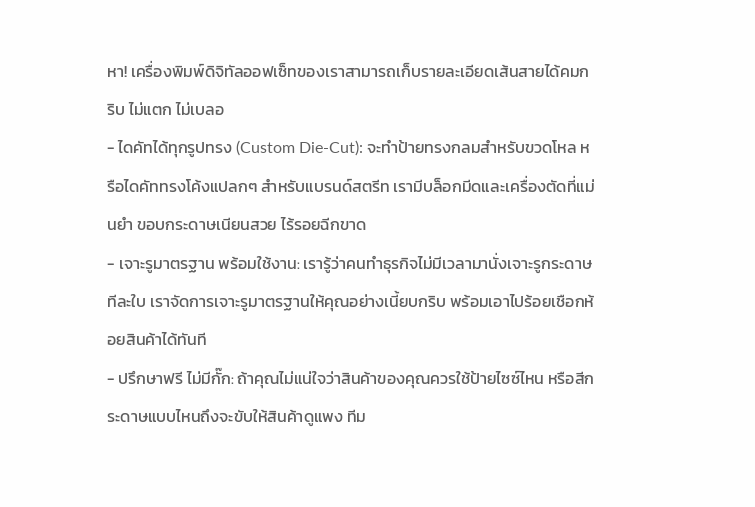หา! เครื่องพิมพ์ดิจิทัลออฟเซ็ทของเราสามารถเก็บรายละเอียดเส้นสายได้คมกริบ ไม่แตก ไม่เบลอ
- ไดคัทได้ทุกรูปทรง (Custom Die-Cut): จะทำป้ายทรงกลมสำหรับขวดโหล หรือไดคัททรงโค้งแปลกๆ สำหรับแบรนด์สตรีท เรามีบล็อกมีดและเครื่องตัดที่แม่นยำ ขอบกระดาษเนียนสวย ไร้รอยฉีกขาด
- เจาะรูมาตรฐาน พร้อมใช้งาน: เรารู้ว่าคนทำธุรกิจไม่มีเวลามานั่งเจาะรูกระดาษทีละใบ เราจัดการเจาะรูมาตรฐานให้คุณอย่างเนี้ยบกริบ พร้อมเอาไปร้อยเชือกห้อยสินค้าได้ทันที
- ปรึกษาฟรี ไม่มีกั๊ก: ถ้าคุณไม่แน่ใจว่าสินค้าของคุณควรใช้ป้ายไซซ์ไหน หรือสีกระดาษแบบไหนถึงจะขับให้สินค้าดูแพง ทีม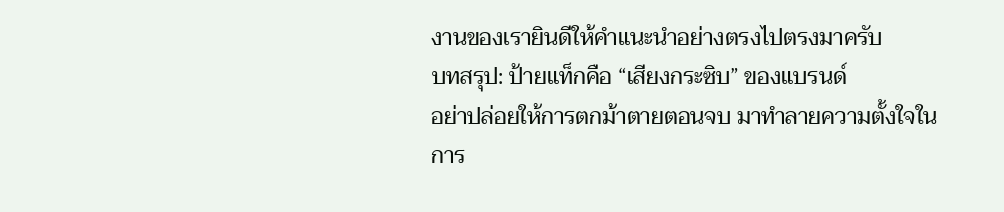งานของเรายินดีให้คำแนะนำอย่างตรงไปตรงมาครับ
บทสรุป: ป้ายแท็กคือ “เสียงกระซิบ” ของแบรนด์
อย่าปล่อยให้การตกม้าตายตอนจบ มาทำลายความตั้งใจในการ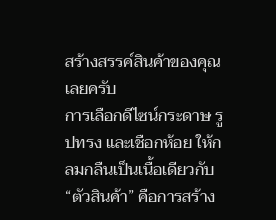สร้างสรรค์สินค้าของคุณเลยครับ
การเลือกดีไซน์กระดาษ รูปทรง และเชือกห้อย ให้กลมกลืนเป็นเนื้อเดียวกับ “ตัวสินค้า” คือการสร้าง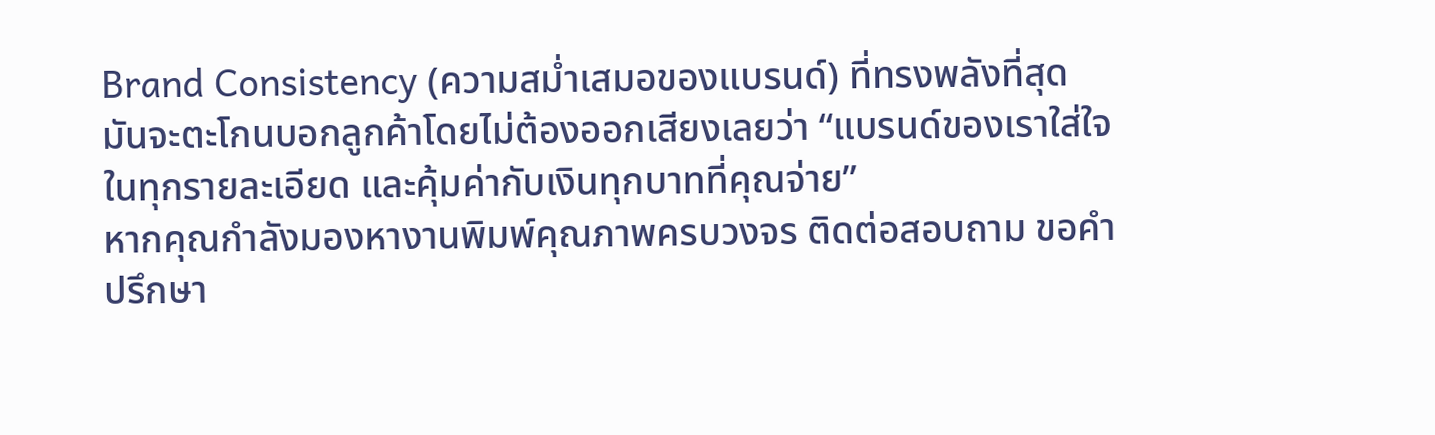Brand Consistency (ความสม่ำเสมอของแบรนด์) ที่ทรงพลังที่สุด มันจะตะโกนบอกลูกค้าโดยไม่ต้องออกเสียงเลยว่า “แบรนด์ของเราใส่ใจในทุกรายละเอียด และคุ้มค่ากับเงินทุกบาทที่คุณจ่าย”
หากคุณกำลังมองหางานพิมพ์คุณภาพครบวงจร ติดต่อสอบถาม ขอคำปรึกษา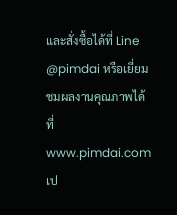และสั่งซื้อได้ที่ Line @pimdai หรือเยี่ยมชมผลงานคุณภาพได้ที่ www.pimdai.com เป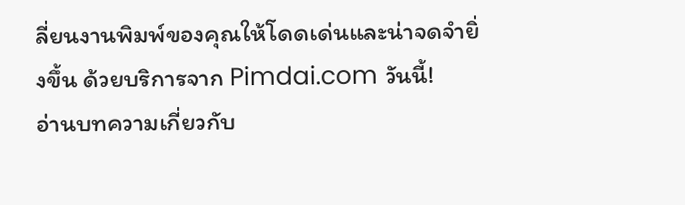ลี่ยนงานพิมพ์ของคุณให้โดดเด่นและน่าจดจำยิ่งขึ้น ด้วยบริการจาก Pimdai.com วันนี้!
อ่านบทความเกี่ยวกับ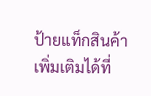ป้ายแท็กสินค้า เพิ่มเติมได้ที่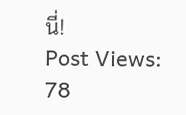นี่!
Post Views: 78